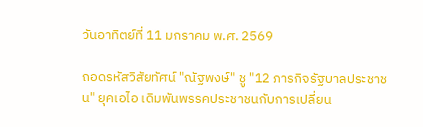วันอาทิตย์ที่ 11 มกราคม พ.ศ. 2569

ถอดรหัสวิสัยทัศน์ "ณัฐพงษ์" ชู "12 ภารกิจรัฐบาลประชาชน" ยุคเอไอ เดิมพันพรรคประชาชนกับการเปลี่ยน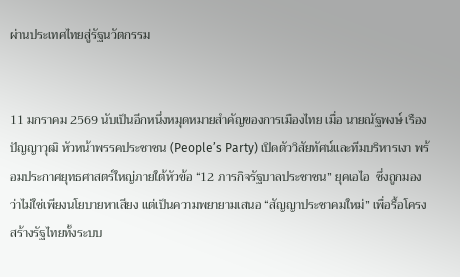ผ่านประเทศไทยสู่รัฐนวัตกรรม


11 มกราคม 2569 นับเป็นอีกหนึ่งหมุดหมายสำคัญของการเมืองไทย เมื่อ นายณัฐพงษ์ เรืองปัญญาวุฒิ หัวหน้าพรรคประชาชน (People’s Party) เปิดตัววิสัยทัศน์และทีมบริหารเงา พร้อมประกาศยุทธศาสตร์ใหญ่ภายใต้หัวข้อ “12 ภารกิจรัฐบาลประชาชน” ยุคเอไอ  ซึ่งถูกมองว่าไม่ใช่เพียงนโยบายหาเสียง แต่เป็นความพยายามเสนอ “สัญญาประชาคมใหม่” เพื่อรื้อโครงสร้างรัฐไทยทั้งระบบ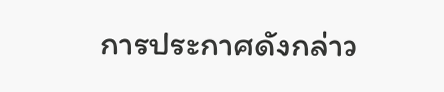การประกาศดังกล่าว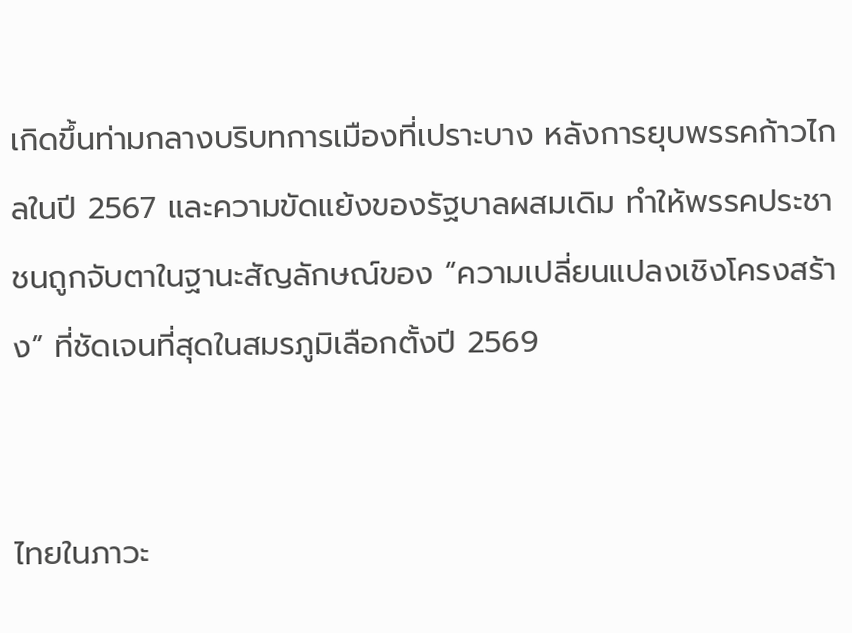เกิดขึ้นท่ามกลางบริบทการเมืองที่เปราะบาง หลังการยุบพรรคก้าวไกลในปี 2567 และความขัดแย้งของรัฐบาลผสมเดิม ทำให้พรรคประชาชนถูกจับตาในฐานะสัญลักษณ์ของ “ความเปลี่ยนแปลงเชิงโครงสร้าง” ที่ชัดเจนที่สุดในสมรภูมิเลือกตั้งปี 2569


ไทยในภาวะ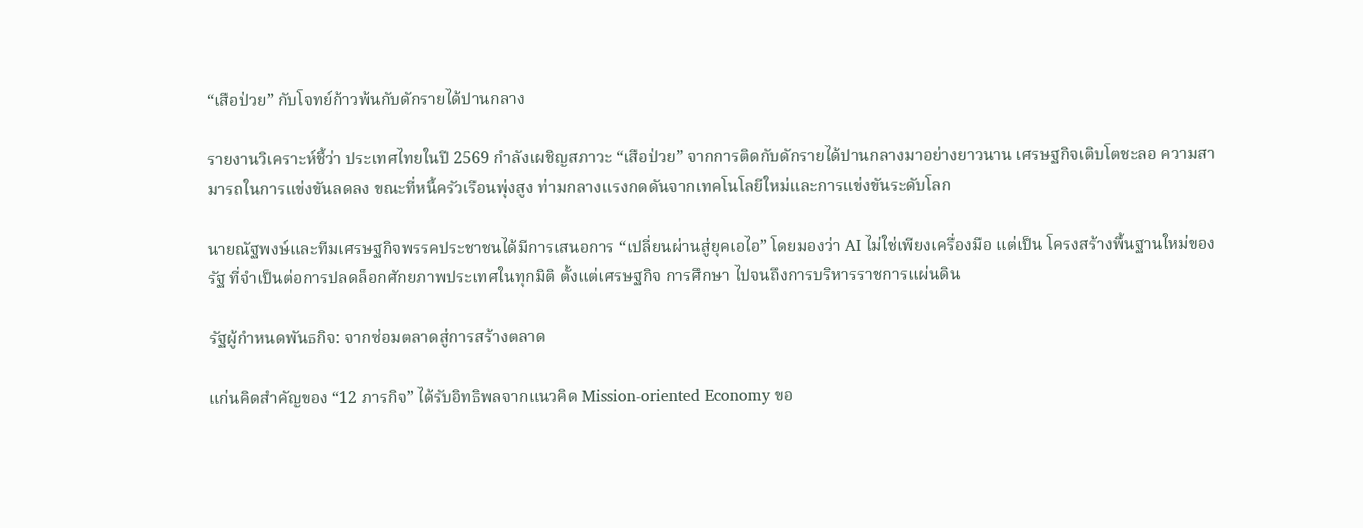“เสือป่วย” กับโจทย์ก้าวพ้นกับดักรายได้ปานกลาง

รายงานวิเคราะห์ชี้ว่า ประเทศไทยในปี 2569 กำลังเผชิญสภาวะ “เสือป่วย” จากการติดกับดักรายได้ปานกลางมาอย่างยาวนาน เศรษฐกิจเติบโตชะลอ ความสามารถในการแข่งขันลดลง ขณะที่หนี้ครัวเรือนพุ่งสูง ท่ามกลางแรงกดดันจากเทคโนโลยีใหม่และการแข่งขันระดับโลก

นายณัฐพงษ์และทีมเศรษฐกิจพรรคประชาชนได้มีการเสนอการ “เปลี่ยนผ่านสู่ยุคเอไอ” โดยมองว่า AI ไม่ใช่เพียงเครื่องมือ แต่เป็น โครงสร้างพื้นฐานใหม่ของรัฐ ที่จำเป็นต่อการปลดล็อกศักยภาพประเทศในทุกมิติ ตั้งแต่เศรษฐกิจ การศึกษา ไปจนถึงการบริหารราชการแผ่นดิน

รัฐผู้กำหนดพันธกิจ: จากซ่อมตลาดสู่การสร้างตลาด

แก่นคิดสำคัญของ “12 ภารกิจ” ได้รับอิทธิพลจากแนวคิด Mission-oriented Economy ขอ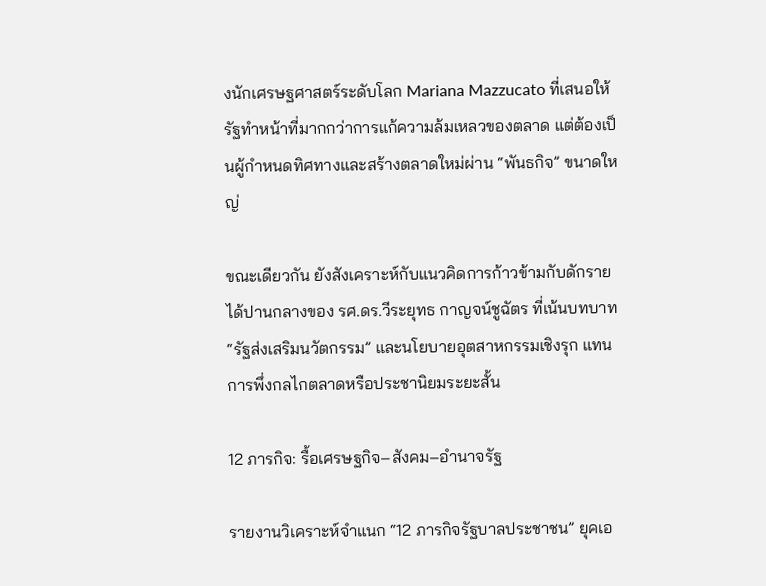งนักเศรษฐศาสตร์ระดับโลก Mariana Mazzucato ที่เสนอให้รัฐทำหน้าที่มากกว่าการแก้ความล้มเหลวของตลาด แต่ต้องเป็นผู้กำหนดทิศทางและสร้างตลาดใหม่ผ่าน “พันธกิจ” ขนาดใหญ่

ขณะเดียวกัน ยังสังเคราะห์กับแนวคิดการก้าวข้ามกับดักรายได้ปานกลางของ รศ.ดร.วีระยุทธ กาญจน์ชูฉัตร ที่เน้นบทบาท “รัฐส่งเสริมนวัตกรรม” และนโยบายอุตสาหกรรมเชิงรุก แทนการพึ่งกลไกตลาดหรือประชานิยมระยะสั้น

12 ภารกิจ: รื้อเศรษฐกิจ–สังคม–อำนาจรัฐ

รายงานวิเคราะห์จำแนก “12 ภารกิจรัฐบาลประชาชน” ยุคเอ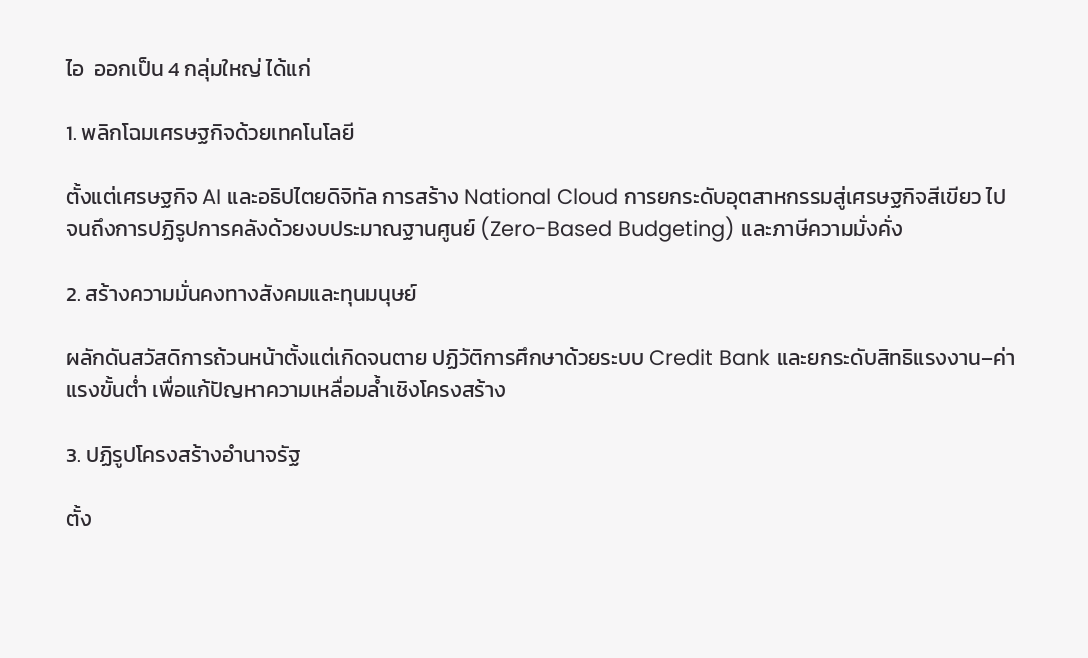ไอ  ออกเป็น 4 กลุ่มใหญ่ ได้แก่

1. พลิกโฉมเศรษฐกิจด้วยเทคโนโลยี

ตั้งแต่เศรษฐกิจ AI และอธิปไตยดิจิทัล การสร้าง National Cloud การยกระดับอุตสาหกรรมสู่เศรษฐกิจสีเขียว ไปจนถึงการปฏิรูปการคลังด้วยงบประมาณฐานศูนย์ (Zero-Based Budgeting) และภาษีความมั่งคั่ง

2. สร้างความมั่นคงทางสังคมและทุนมนุษย์

ผลักดันสวัสดิการถ้วนหน้าตั้งแต่เกิดจนตาย ปฏิวัติการศึกษาด้วยระบบ Credit Bank และยกระดับสิทธิแรงงาน–ค่าแรงขั้นต่ำ เพื่อแก้ปัญหาความเหลื่อมล้ำเชิงโครงสร้าง

3. ปฏิรูปโครงสร้างอำนาจรัฐ

ตั้ง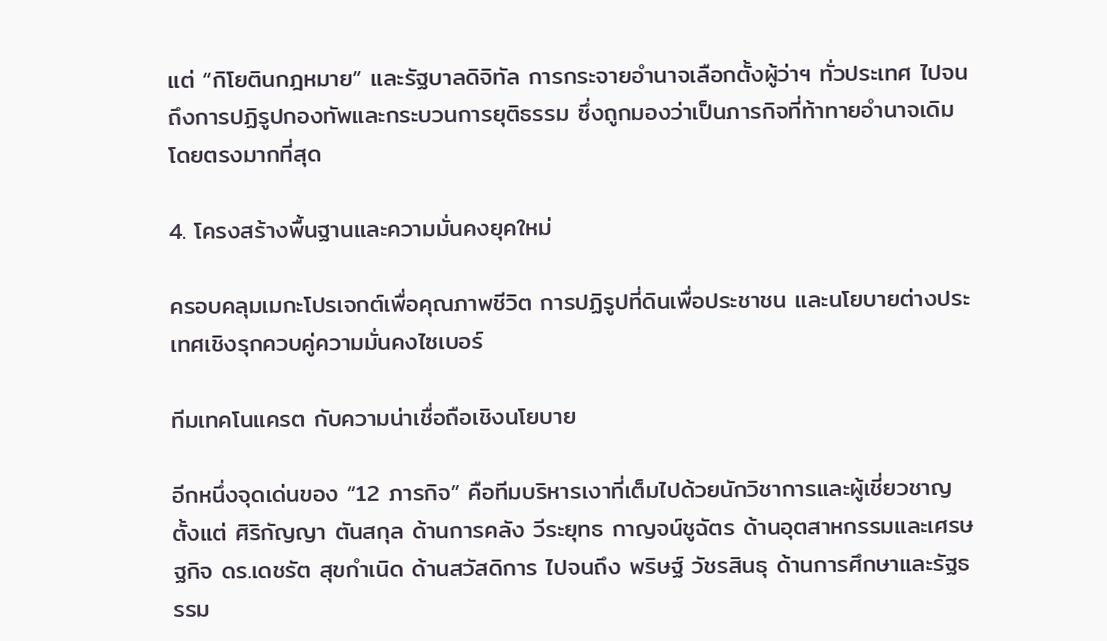แต่ “กิโยตินกฎหมาย” และรัฐบาลดิจิทัล การกระจายอำนาจเลือกตั้งผู้ว่าฯ ทั่วประเทศ ไปจนถึงการปฏิรูปกองทัพและกระบวนการยุติธรรม ซึ่งถูกมองว่าเป็นภารกิจที่ท้าทายอำนาจเดิมโดยตรงมากที่สุด

4. โครงสร้างพื้นฐานและความมั่นคงยุคใหม่

ครอบคลุมเมกะโปรเจกต์เพื่อคุณภาพชีวิต การปฏิรูปที่ดินเพื่อประชาชน และนโยบายต่างประเทศเชิงรุกควบคู่ความมั่นคงไซเบอร์

ทีมเทคโนแครต กับความน่าเชื่อถือเชิงนโยบาย

อีกหนึ่งจุดเด่นของ “12 ภารกิจ” คือทีมบริหารเงาที่เต็มไปด้วยนักวิชาการและผู้เชี่ยวชาญ ตั้งแต่ ศิริกัญญา ตันสกุล ด้านการคลัง วีระยุทธ กาญจน์ชูฉัตร ด้านอุตสาหกรรมและเศรษฐกิจ ดร.เดชรัต สุขกำเนิด ด้านสวัสดิการ ไปจนถึง พริษฐ์ วัชรสินธุ ด้านการศึกษาและรัฐธรรม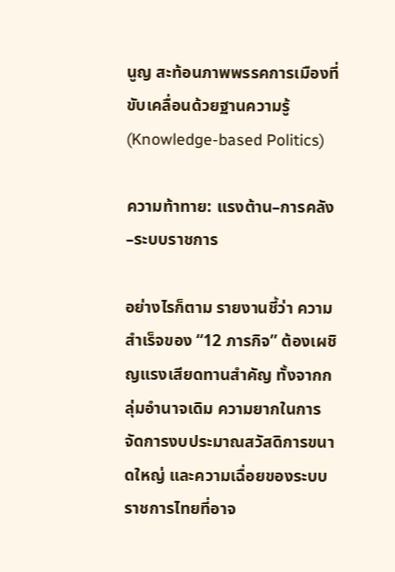นูญ สะท้อนภาพพรรคการเมืองที่ขับเคลื่อนด้วยฐานความรู้ (Knowledge-based Politics)

ความท้าทาย: แรงต้าน–การคลัง–ระบบราชการ

อย่างไรก็ตาม รายงานชี้ว่า ความสำเร็จของ “12 ภารกิจ” ต้องเผชิญแรงเสียดทานสำคัญ ทั้งจากกลุ่มอำนาจเดิม ความยากในการจัดการงบประมาณสวัสดิการขนาดใหญ่ และความเฉื่อยของระบบราชการไทยที่อาจ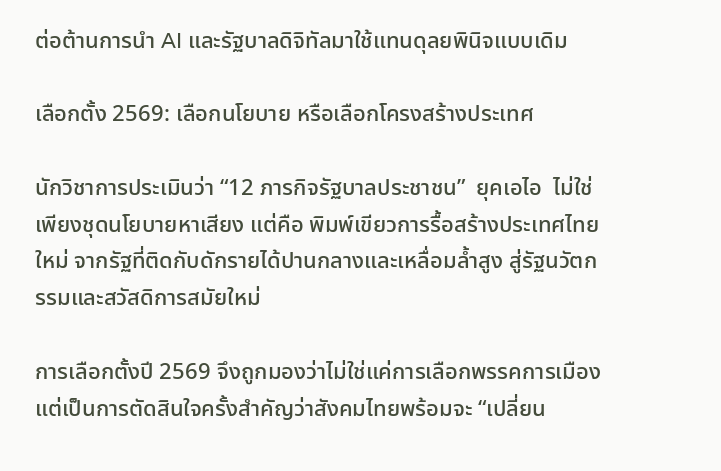ต่อต้านการนำ AI และรัฐบาลดิจิทัลมาใช้แทนดุลยพินิจแบบเดิม

เลือกตั้ง 2569: เลือกนโยบาย หรือเลือกโครงสร้างประเทศ

นักวิชาการประเมินว่า “12 ภารกิจรัฐบาลประชาชน”  ยุคเอไอ  ไม่ใช่เพียงชุดนโยบายหาเสียง แต่คือ พิมพ์เขียวการรื้อสร้างประเทศไทยใหม่ จากรัฐที่ติดกับดักรายได้ปานกลางและเหลื่อมล้ำสูง สู่รัฐนวัตกรรมและสวัสดิการสมัยใหม่

การเลือกตั้งปี 2569 จึงถูกมองว่าไม่ใช่แค่การเลือกพรรคการเมือง แต่เป็นการตัดสินใจครั้งสำคัญว่าสังคมไทยพร้อมจะ “เปลี่ยน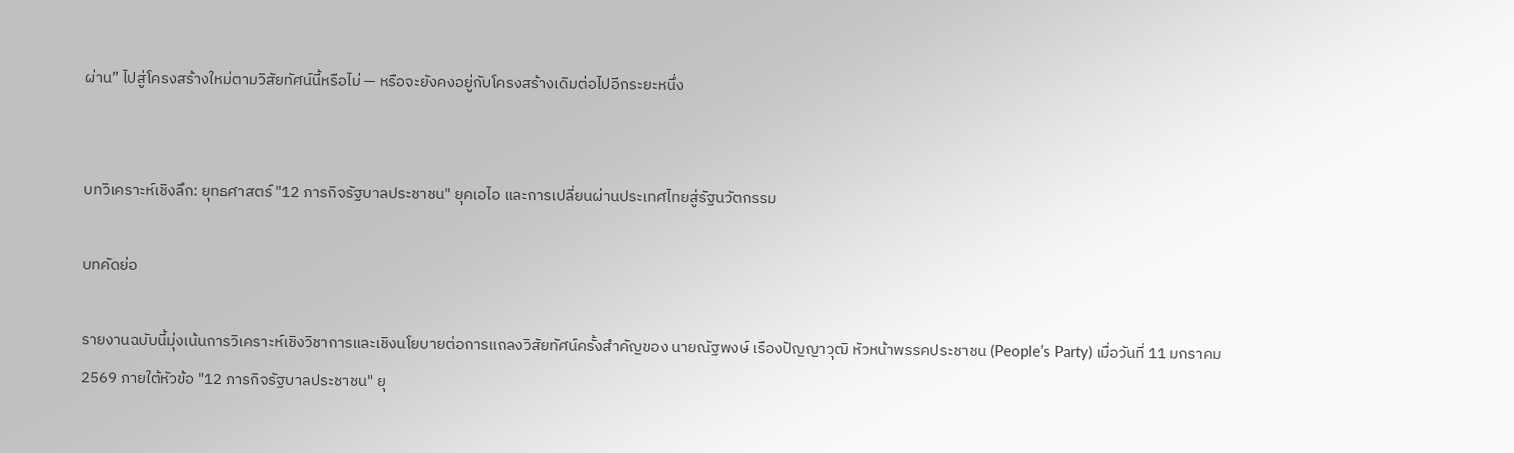ผ่าน” ไปสู่โครงสร้างใหม่ตามวิสัยทัศน์นี้หรือไม่ — หรือจะยังคงอยู่กับโครงสร้างเดิมต่อไปอีกระยะหนึ่ง


บทวิเคราะห์เชิงลึก: ยุทธศาสตร์ "12 ภารกิจรัฐบาลประชาชน" ยุคเอไอ และการเปลี่ยนผ่านประเทศไทยสู่รัฐนวัตกรรม

บทคัดย่อ

รายงานฉบับนี้มุ่งเน้นการวิเคราะห์เชิงวิชาการและเชิงนโยบายต่อการแถลงวิสัยทัศน์ครั้งสำคัญของ นายณัฐพงษ์ เรืองปัญญาวุฒิ หัวหน้าพรรคประชาชน (People’s Party) เมื่อวันที่ 11 มกราคม 2569 ภายใต้หัวข้อ "12 ภารกิจรัฐบาลประชาชน" ยุ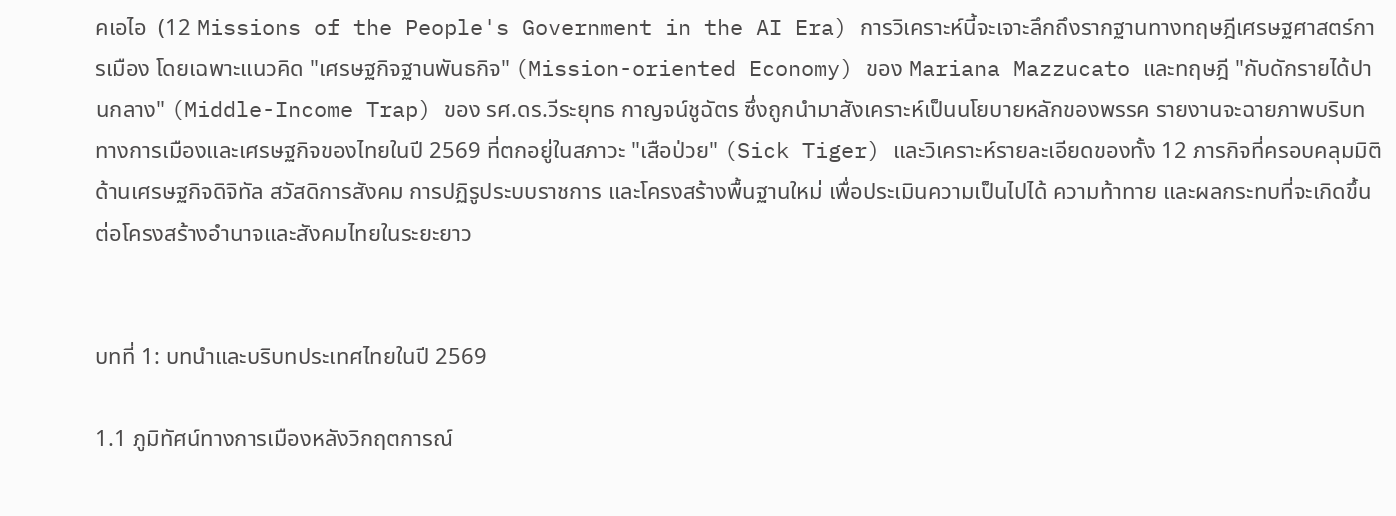คเอไอ  (12 Missions of the People's Government in the AI Era) การวิเคราะห์นี้จะเจาะลึกถึงรากฐานทางทฤษฎีเศรษฐศาสตร์การเมือง โดยเฉพาะแนวคิด "เศรษฐกิจฐานพันธกิจ" (Mission-oriented Economy) ของ Mariana Mazzucato และทฤษฎี "กับดักรายได้ปานกลาง" (Middle-Income Trap) ของ รศ.ดร.วีระยุทธ กาญจน์ชูฉัตร ซึ่งถูกนำมาสังเคราะห์เป็นนโยบายหลักของพรรค รายงานจะฉายภาพบริบททางการเมืองและเศรษฐกิจของไทยในปี 2569 ที่ตกอยู่ในสภาวะ "เสือป่วย" (Sick Tiger) และวิเคราะห์รายละเอียดของทั้ง 12 ภารกิจที่ครอบคลุมมิติด้านเศรษฐกิจดิจิทัล สวัสดิการสังคม การปฏิรูประบบราชการ และโครงสร้างพื้นฐานใหม่ เพื่อประเมินความเป็นไปได้ ความท้าทาย และผลกระทบที่จะเกิดขึ้นต่อโครงสร้างอำนาจและสังคมไทยในระยะยาว


บทที่ 1: บทนำและบริบทประเทศไทยในปี 2569

1.1 ภูมิทัศน์ทางการเมืองหลังวิกฤตการณ์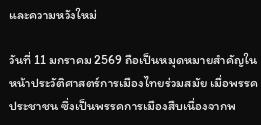และความหวังใหม่

วันที่ 11 มกราคม 2569 ถือเป็นหมุดหมายสำคัญในหน้าประวัติศาสตร์การเมืองไทยร่วมสมัย เมื่อพรรคประชาชน ซึ่งเป็นพรรคการเมืองสืบเนื่องจากพ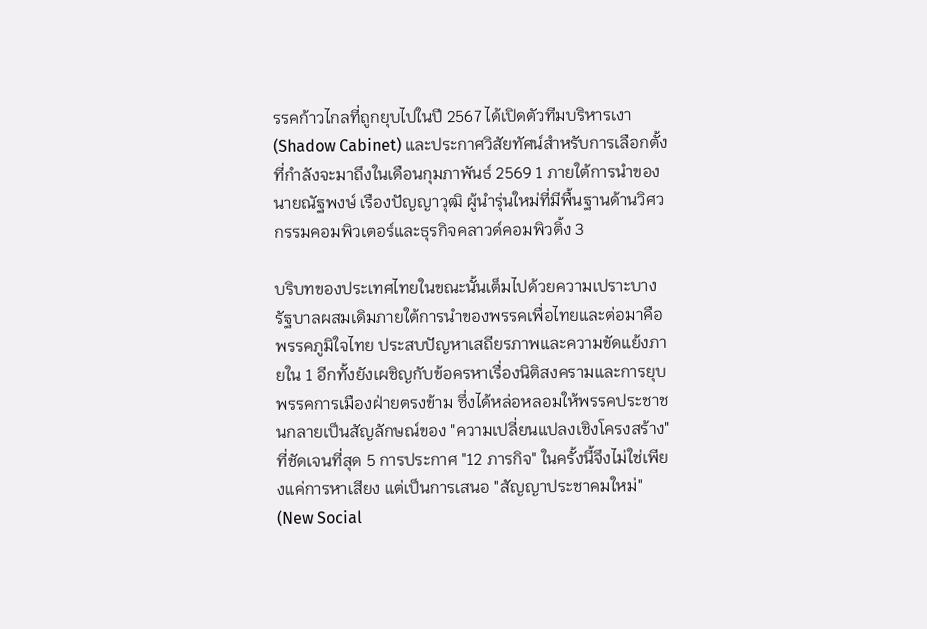รรคก้าวไกลที่ถูกยุบไปในปี 2567 ได้เปิดตัวทีมบริหารเงา (Shadow Cabinet) และประกาศวิสัยทัศน์สำหรับการเลือกตั้งที่กำลังจะมาถึงในเดือนกุมภาพันธ์ 2569 1 ภายใต้การนำของ นายณัฐพงษ์ เรืองปัญญาวุฒิ ผู้นำรุ่นใหม่ที่มีพื้นฐานด้านวิศวกรรมคอมพิวเตอร์และธุรกิจคลาวด์คอมพิวติ้ง 3

บริบทของประเทศไทยในขณะนั้นเต็มไปด้วยความเปราะบาง รัฐบาลผสมเดิมภายใต้การนำของพรรคเพื่อไทยและต่อมาคือพรรคภูมิใจไทย ประสบปัญหาเสถียรภาพและความขัดแย้งภายใน 1 อีกทั้งยังเผชิญกับข้อครหาเรื่องนิติสงครามและการยุบพรรคการเมืองฝ่ายตรงข้าม ซึ่งได้หล่อหลอมให้พรรคประชาชนกลายเป็นสัญลักษณ์ของ "ความเปลี่ยนแปลงเชิงโครงสร้าง" ที่ชัดเจนที่สุด 5 การประกาศ "12 ภารกิจ" ในครั้งนี้จึงไม่ใช่เพียงแค่การหาเสียง แต่เป็นการเสนอ "สัญญาประชาคมใหม่" (New Social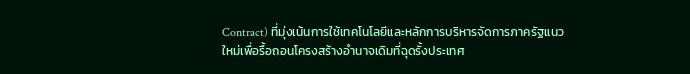Contract) ที่มุ่งเน้นการใช้เทคโนโลยีและหลักการบริหารจัดการภาครัฐแนวใหม่เพื่อรื้อถอนโครงสร้างอำนาจเดิมที่ฉุดรั้งประเทศ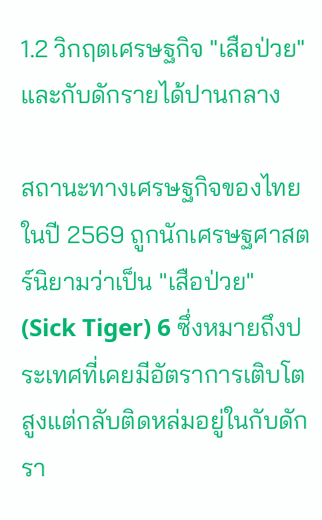1.2 วิกฤตเศรษฐกิจ "เสือป่วย" และกับดักรายได้ปานกลาง

สถานะทางเศรษฐกิจของไทยในปี 2569 ถูกนักเศรษฐศาสตร์นิยามว่าเป็น "เสือป่วย" (Sick Tiger) 6 ซึ่งหมายถึงประเทศที่เคยมีอัตราการเติบโตสูงแต่กลับติดหล่มอยู่ในกับดักรา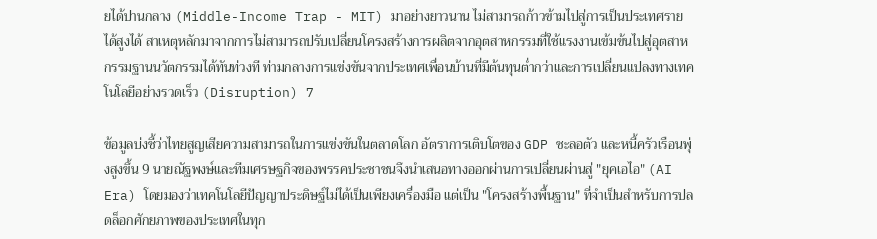ยได้ปานกลาง (Middle-Income Trap - MIT) มาอย่างยาวนาน ไม่สามารถก้าวข้ามไปสู่การเป็นประเทศรายได้สูงได้ สาเหตุหลักมาจากการไม่สามารถปรับเปลี่ยนโครงสร้างการผลิตจากอุตสาหกรรมที่ใช้แรงงานเข้มข้นไปสู่อุตสาหกรรมฐานนวัตกรรมได้ทันท่วงที ท่ามกลางการแข่งขันจากประเทศเพื่อนบ้านที่มีต้นทุนต่ำกว่าและการเปลี่ยนแปลงทางเทคโนโลยีอย่างรวดเร็ว (Disruption) 7

ข้อมูลบ่งชี้ว่าไทยสูญเสียความสามารถในการแข่งขันในตลาดโลก อัตราการเติบโตของ GDP ชะลอตัว และหนี้ครัวเรือนพุ่งสูงขึ้น 9 นายณัฐพงษ์และทีมเศรษฐกิจของพรรคประชาชนจึงนำเสนอทางออกผ่านการเปลี่ยนผ่านสู่ "ยุคเอไอ" (AI Era) โดยมองว่าเทคโนโลยีปัญญาประดิษฐ์ไม่ได้เป็นเพียงเครื่องมือ แต่เป็น "โครงสร้างพื้นฐาน" ที่จำเป็นสำหรับการปลดล็อกศักยภาพของประเทศในทุก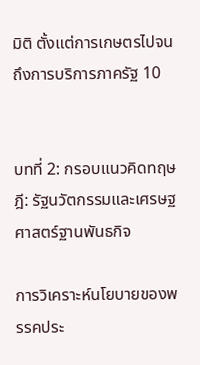มิติ ตั้งแต่การเกษตรไปจนถึงการบริการภาครัฐ 10


บทที่ 2: กรอบแนวคิดทฤษฎี: รัฐนวัตกรรมและเศรษฐศาสตร์ฐานพันธกิจ

การวิเคราะห์นโยบายของพรรคประ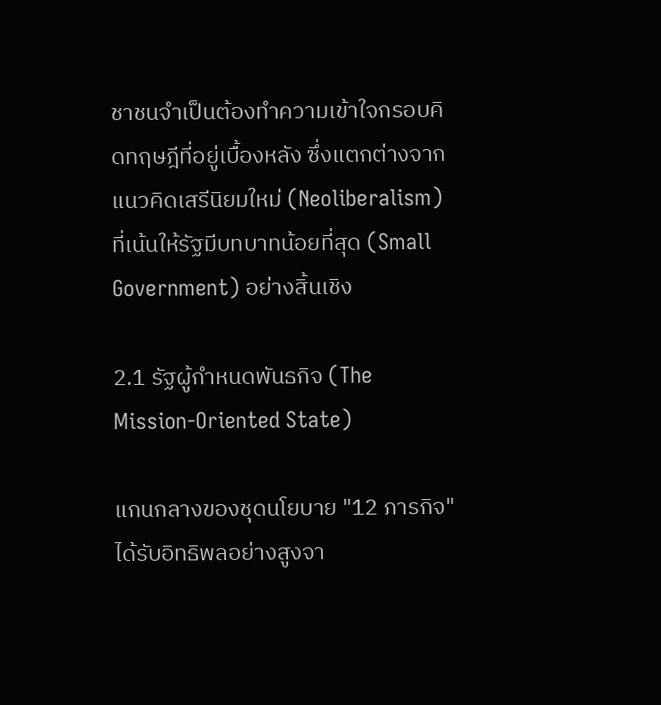ชาชนจำเป็นต้องทำความเข้าใจกรอบคิดทฤษฎีที่อยู่เบื้องหลัง ซึ่งแตกต่างจากแนวคิดเสรีนิยมใหม่ (Neoliberalism) ที่เน้นให้รัฐมีบทบาทน้อยที่สุด (Small Government) อย่างสิ้นเชิง

2.1 รัฐผู้กำหนดพันธกิจ (The Mission-Oriented State)

แกนกลางของชุดนโยบาย "12 ภารกิจ" ได้รับอิทธิพลอย่างสูงจา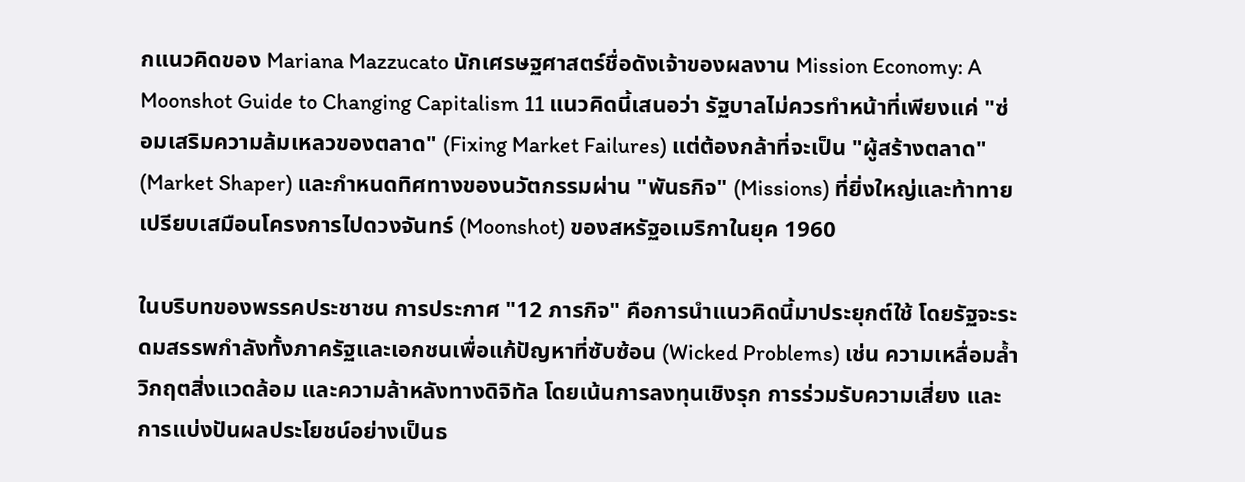กแนวคิดของ Mariana Mazzucato นักเศรษฐศาสตร์ชื่อดังเจ้าของผลงาน Mission Economy: A Moonshot Guide to Changing Capitalism 11 แนวคิดนี้เสนอว่า รัฐบาลไม่ควรทำหน้าที่เพียงแค่ "ซ่อมเสริมความล้มเหลวของตลาด" (Fixing Market Failures) แต่ต้องกล้าที่จะเป็น "ผู้สร้างตลาด" (Market Shaper) และกำหนดทิศทางของนวัตกรรมผ่าน "พันธกิจ" (Missions) ที่ยิ่งใหญ่และท้าทาย เปรียบเสมือนโครงการไปดวงจันทร์ (Moonshot) ของสหรัฐอเมริกาในยุค 1960

ในบริบทของพรรคประชาชน การประกาศ "12 ภารกิจ" คือการนำแนวคิดนี้มาประยุกต์ใช้ โดยรัฐจะระดมสรรพกำลังทั้งภาครัฐและเอกชนเพื่อแก้ปัญหาที่ซับซ้อน (Wicked Problems) เช่น ความเหลื่อมล้ำ วิกฤตสิ่งแวดล้อม และความล้าหลังทางดิจิทัล โดยเน้นการลงทุนเชิงรุก การร่วมรับความเสี่ยง และการแบ่งปันผลประโยชน์อย่างเป็นธ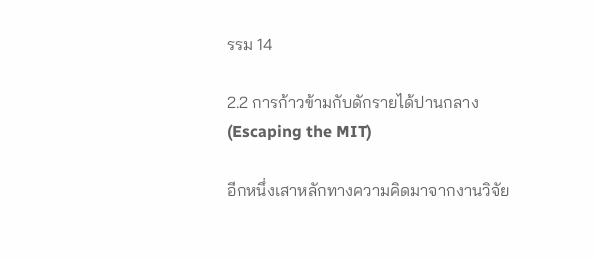รรม 14

2.2 การก้าวข้ามกับดักรายได้ปานกลาง (Escaping the MIT)

อีกหนึ่งเสาหลักทางความคิดมาจากงานวิจัย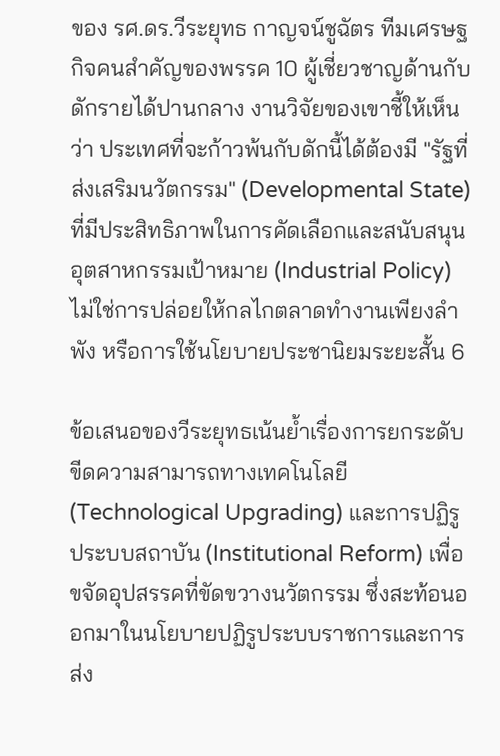ของ รศ.ดร.วีระยุทธ กาญจน์ชูฉัตร ทีมเศรษฐกิจคนสำคัญของพรรค 10 ผู้เชี่ยวชาญด้านกับดักรายได้ปานกลาง งานวิจัยของเขาชี้ให้เห็นว่า ประเทศที่จะก้าวพ้นกับดักนี้ได้ต้องมี "รัฐที่ส่งเสริมนวัตกรรม" (Developmental State) ที่มีประสิทธิภาพในการคัดเลือกและสนับสนุนอุตสาหกรรมเป้าหมาย (Industrial Policy) ไม่ใช่การปล่อยให้กลไกตลาดทำงานเพียงลำพัง หรือการใช้นโยบายประชานิยมระยะสั้น 6

ข้อเสนอของวีระยุทธเน้นย้ำเรื่องการยกระดับขีดความสามารถทางเทคโนโลยี (Technological Upgrading) และการปฏิรูประบบสถาบัน (Institutional Reform) เพื่อขจัดอุปสรรคที่ขัดขวางนวัตกรรม ซึ่งสะท้อนออกมาในนโยบายปฏิรูประบบราชการและการส่ง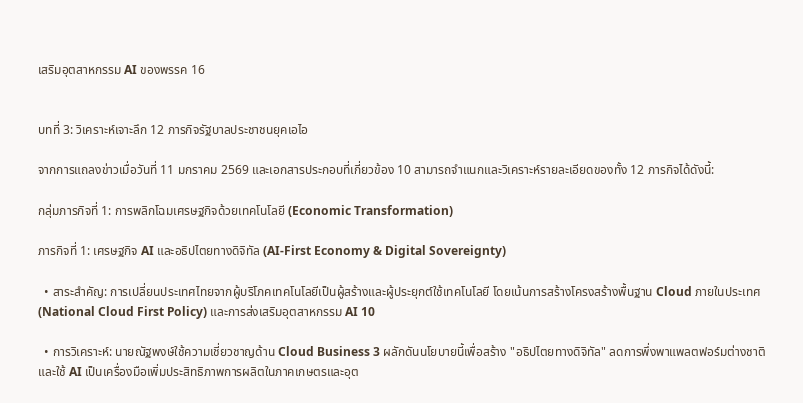เสริมอุตสาหกรรม AI ของพรรค 16


บทที่ 3: วิเคราะห์เจาะลึก 12 ภารกิจรัฐบาลประชาชนยุคเอไอ

จากการแถลงข่าวเมื่อวันที่ 11 มกราคม 2569 และเอกสารประกอบที่เกี่ยวข้อง 10 สามารถจำแนกและวิเคราะห์รายละเอียดของทั้ง 12 ภารกิจได้ดังนี้:

กลุ่มภารกิจที่ 1: การพลิกโฉมเศรษฐกิจด้วยเทคโนโลยี (Economic Transformation)

ภารกิจที่ 1: เศรษฐกิจ AI และอธิปไตยทางดิจิทัล (AI-First Economy & Digital Sovereignty)

  • สาระสำคัญ: การเปลี่ยนประเทศไทยจากผู้บริโภคเทคโนโลยีเป็นผู้สร้างและผู้ประยุกต์ใช้เทคโนโลยี โดยเน้นการสร้างโครงสร้างพื้นฐาน Cloud ภายในประเทศ (National Cloud First Policy) และการส่งเสริมอุตสาหกรรม AI 10

  • การวิเคราะห์: นายณัฐพงษ์ใช้ความเชี่ยวชาญด้าน Cloud Business 3 ผลักดันนโยบายนี้เพื่อสร้าง "อธิปไตยทางดิจิทัล" ลดการพึ่งพาแพลตฟอร์มต่างชาติ และใช้ AI เป็นเครื่องมือเพิ่มประสิทธิภาพการผลิตในภาคเกษตรและอุต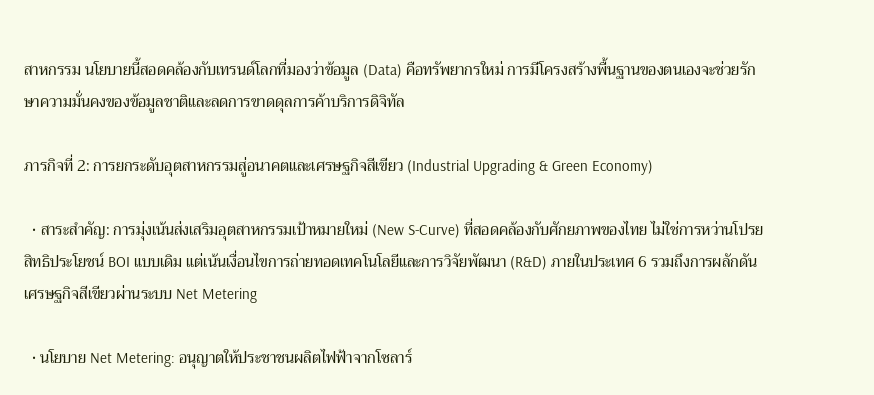สาหกรรม นโยบายนี้สอดคล้องกับเทรนด์โลกที่มองว่าข้อมูล (Data) คือทรัพยากรใหม่ การมีโครงสร้างพื้นฐานของตนเองจะช่วยรักษาความมั่นคงของข้อมูลชาติและลดการขาดดุลการค้าบริการดิจิทัล

ภารกิจที่ 2: การยกระดับอุตสาหกรรมสู่อนาคตและเศรษฐกิจสีเขียว (Industrial Upgrading & Green Economy)

  • สาระสำคัญ: การมุ่งเน้นส่งเสริมอุตสาหกรรมเป้าหมายใหม่ (New S-Curve) ที่สอดคล้องกับศักยภาพของไทย ไม่ใช่การหว่านโปรยสิทธิประโยชน์ BOI แบบเดิม แต่เน้นเงื่อนไขการถ่ายทอดเทคโนโลยีและการวิจัยพัฒนา (R&D) ภายในประเทศ 6 รวมถึงการผลักดันเศรษฐกิจสีเขียวผ่านระบบ Net Metering

  • นโยบาย Net Metering: อนุญาตให้ประชาชนผลิตไฟฟ้าจากโซลาร์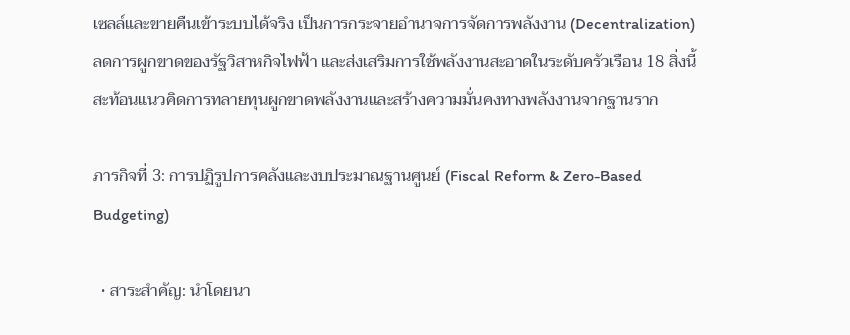เซลล์และขายคืนเข้าระบบได้จริง เป็นการกระจายอำนาจการจัดการพลังงาน (Decentralization) ลดการผูกขาดของรัฐวิสาหกิจไฟฟ้า และส่งเสริมการใช้พลังงานสะอาดในระดับครัวเรือน 18 สิ่งนี้สะท้อนแนวคิดการทลายทุนผูกขาดพลังงานและสร้างความมั่นคงทางพลังงานจากฐานราก

ภารกิจที่ 3: การปฏิรูปการคลังและงบประมาณฐานศูนย์ (Fiscal Reform & Zero-Based Budgeting)

  • สาระสำคัญ: นำโดยนา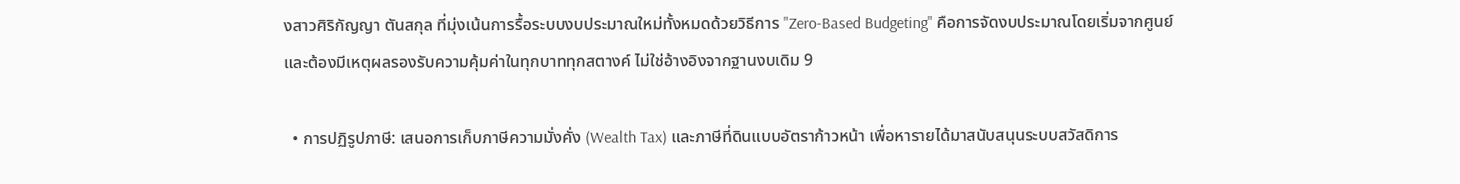งสาวศิริกัญญา ตันสกุล ที่มุ่งเน้นการรื้อระบบงบประมาณใหม่ทั้งหมดด้วยวิธีการ "Zero-Based Budgeting" คือการจัดงบประมาณโดยเริ่มจากศูนย์และต้องมีเหตุผลรองรับความคุ้มค่าในทุกบาททุกสตางค์ ไม่ใช่อ้างอิงจากฐานงบเดิม 9

  • การปฏิรูปภาษี: เสนอการเก็บภาษีความมั่งคั่ง (Wealth Tax) และภาษีที่ดินแบบอัตราก้าวหน้า เพื่อหารายได้มาสนับสนุนระบบสวัสดิการ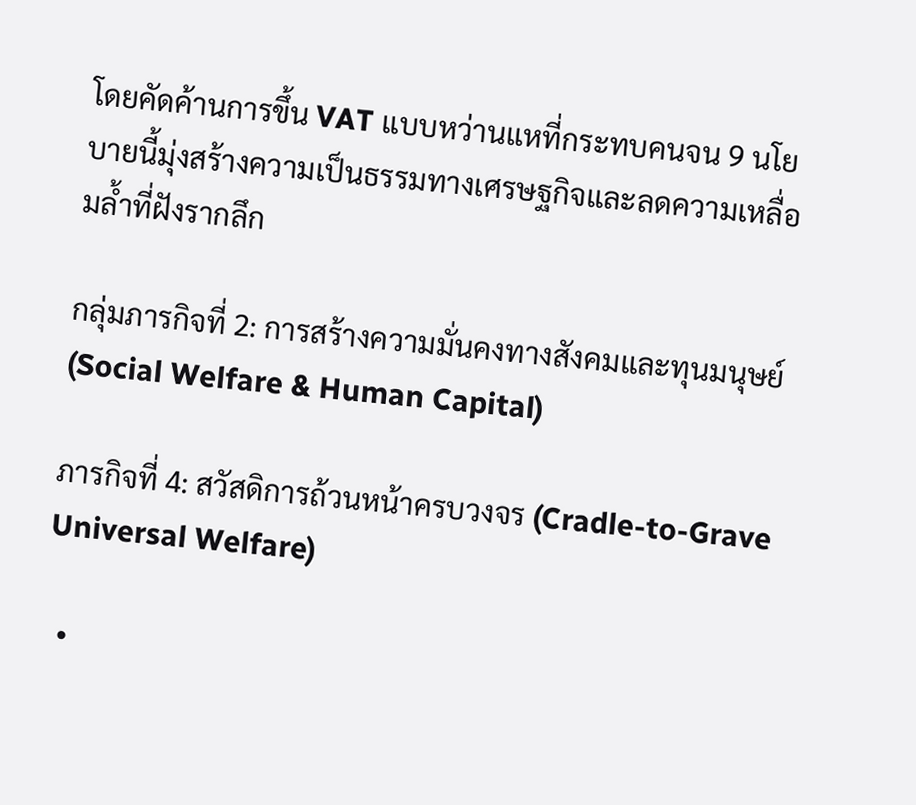โดยคัดค้านการขึ้น VAT แบบหว่านแหที่กระทบคนจน 9 นโยบายนี้มุ่งสร้างความเป็นธรรมทางเศรษฐกิจและลดความเหลื่อมล้ำที่ฝังรากลึก

กลุ่มภารกิจที่ 2: การสร้างความมั่นคงทางสังคมและทุนมนุษย์ (Social Welfare & Human Capital)

ภารกิจที่ 4: สวัสดิการถ้วนหน้าครบวงจร (Cradle-to-Grave Universal Welfare)

  •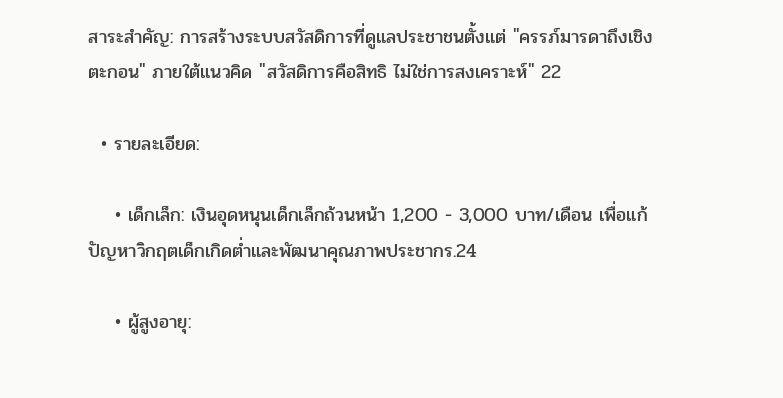สาระสำคัญ: การสร้างระบบสวัสดิการที่ดูแลประชาชนตั้งแต่ "ครรภ์มารดาถึงเชิงตะกอน" ภายใต้แนวคิด "สวัสดิการคือสิทธิ ไม่ใช่การสงเคราะห์" 22

  • รายละเอียด:

    • เด็กเล็ก: เงินอุดหนุนเด็กเล็กถ้วนหน้า 1,200 - 3,000 บาท/เดือน เพื่อแก้ปัญหาวิกฤตเด็กเกิดต่ำและพัฒนาคุณภาพประชากร.24

    • ผู้สูงอายุ: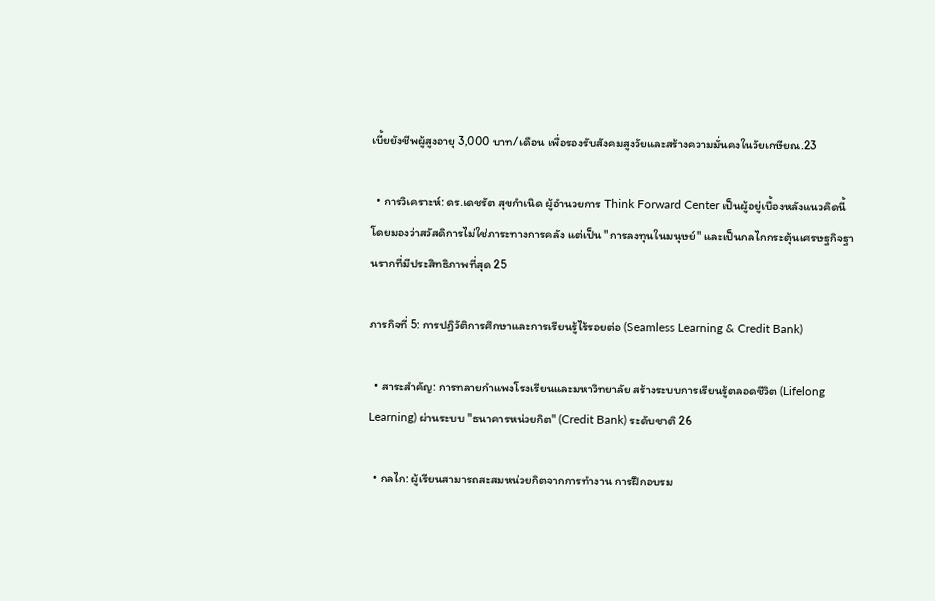เบี้ยยังชีพผู้สูงอายุ 3,000 บาท/เดือน เพื่อรองรับสังคมสูงวัยและสร้างความมั่นคงในวัยเกษียณ.23

  • การวิเคราะห์: ดร.เดชรัต สุขกำเนิด ผู้อำนวยการ Think Forward Center เป็นผู้อยู่เบื้องหลังแนวคิดนี้ โดยมองว่าสวัสดิการไม่ใช่ภาระทางการคลัง แต่เป็น "การลงทุนในมนุษย์" และเป็นกลไกกระตุ้นเศรษฐกิจฐานรากที่มีประสิทธิภาพที่สุด 25

ภารกิจที่ 5: การปฏิวัติการศึกษาและการเรียนรู้ไร้รอยต่อ (Seamless Learning & Credit Bank)

  • สาระสำคัญ: การทลายกำแพงโรงเรียนและมหาวิทยาลัย สร้างระบบการเรียนรู้ตลอดชีวิต (Lifelong Learning) ผ่านระบบ "ธนาคารหน่วยกิต" (Credit Bank) ระดับชาติ 26

  • กลไก: ผู้เรียนสามารถสะสมหน่วยกิตจากการทำงาน การฝึกอบรม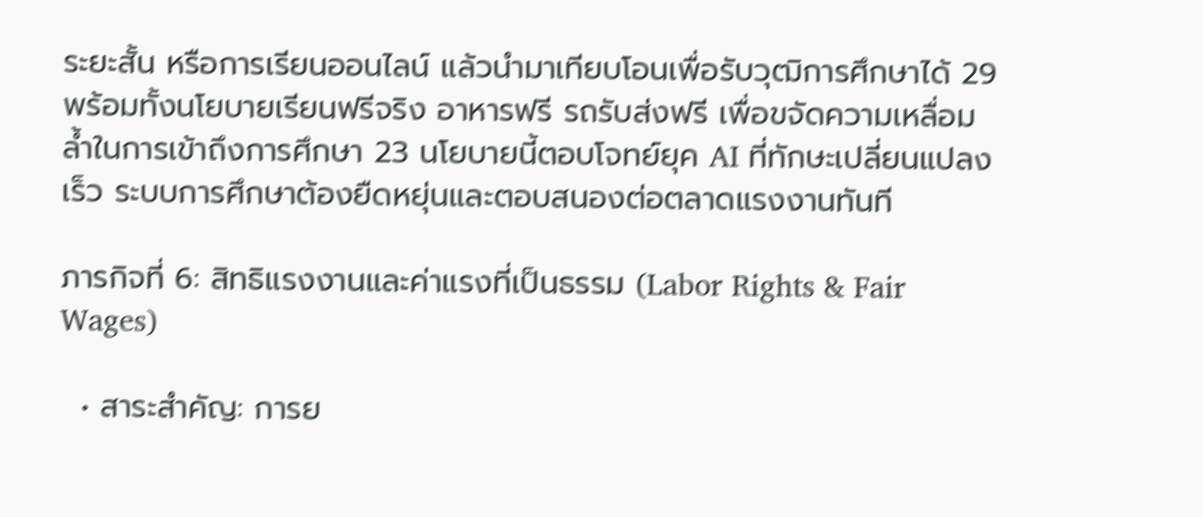ระยะสั้น หรือการเรียนออนไลน์ แล้วนำมาเทียบโอนเพื่อรับวุฒิการศึกษาได้ 29 พร้อมทั้งนโยบายเรียนฟรีจริง อาหารฟรี รถรับส่งฟรี เพื่อขจัดความเหลื่อมล้ำในการเข้าถึงการศึกษา 23 นโยบายนี้ตอบโจทย์ยุค AI ที่ทักษะเปลี่ยนแปลงเร็ว ระบบการศึกษาต้องยืดหยุ่นและตอบสนองต่อตลาดแรงงานทันที

ภารกิจที่ 6: สิทธิแรงงานและค่าแรงที่เป็นธรรม (Labor Rights & Fair Wages)

  • สาระสำคัญ: การย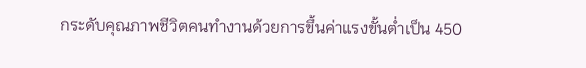กระดับคุณภาพชีวิตคนทำงานด้วยการขึ้นค่าแรงขั้นต่ำเป็น 450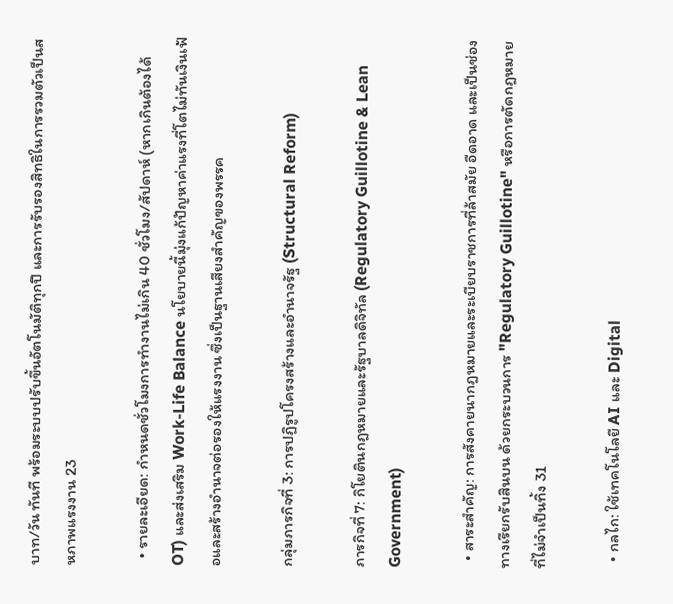บาท/วัน ทันที พร้อมระบบปรับขึ้นอัตโนมัติทุกปี และการรับรองสิทธิในการรวมตัวเป็นสหภาพแรงงาน 23

  • รายละเอียด: กำหนดชั่วโมงการทำงานไม่เกิน 40 ชั่วโมง/สัปดาห์ (หากเกินต้องได้ OT) และส่งเสริม Work-Life Balance นโยบายนี้มุ่งแก้ปัญหาค่าแรงที่โตไม่ทันเงินเฟ้อและสร้างอำนาจต่อรองให้แรงงาน ซึ่งเป็นฐานเสียงสำคัญของพรรค

กลุ่มภารกิจที่ 3: การปฏิรูปโครงสร้างและอำนาจรัฐ (Structural Reform)

ภารกิจที่ 7: กิโยตินกฎหมายและรัฐบาลดิจิทัล (Regulatory Guillotine & Lean Government)

  • สาระสำคัญ: การสังคายนากฎหมายและระเบียบราชการที่ล้าสมัย อืดอาด และเป็นช่องทางเรียกรับสินบน ด้วยกระบวนการ "Regulatory Guillotine" หรือการตัดกฎหมายที่ไม่จำเป็นทิ้ง 31

  • กลไก: ใช้เทคโนโลยี AI และ Digital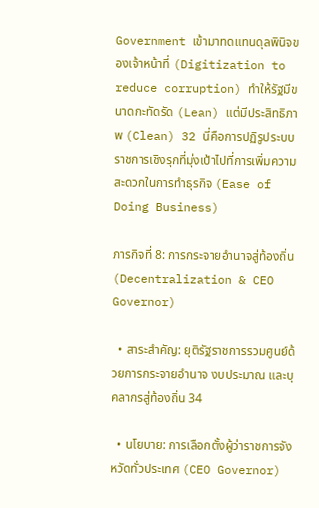Government เข้ามาทดแทนดุลพินิจของเจ้าหน้าที่ (Digitization to reduce corruption) ทำให้รัฐมีขนาดกะทัดรัด (Lean) แต่มีประสิทธิภาพ (Clean) 32 นี่คือการปฏิรูประบบราชการเชิงรุกที่มุ่งเป้าไปที่การเพิ่มความสะดวกในการทำธุรกิจ (Ease of Doing Business)

ภารกิจที่ 8: การกระจายอำนาจสู่ท้องถิ่น (Decentralization & CEO Governor)

  • สาระสำคัญ: ยุติรัฐราชการรวมศูนย์ด้วยการกระจายอำนาจ งบประมาณ และบุคลากรสู่ท้องถิ่น 34

  • นโยบาย: การเลือกตั้งผู้ว่าราชการจังหวัดทั่วประเทศ (CEO Governor)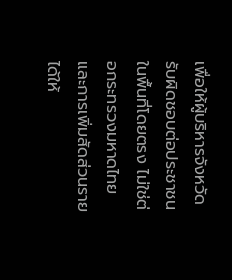เพื่อให้ผู้บริหารจังหวัดรับผิดชอบต่อประชาชนในพื้นที่โดยตรง ไม่ใช่ต่อกระทรวงมหาดไทย และการเพิ่มสัดส่วนรายได้ให้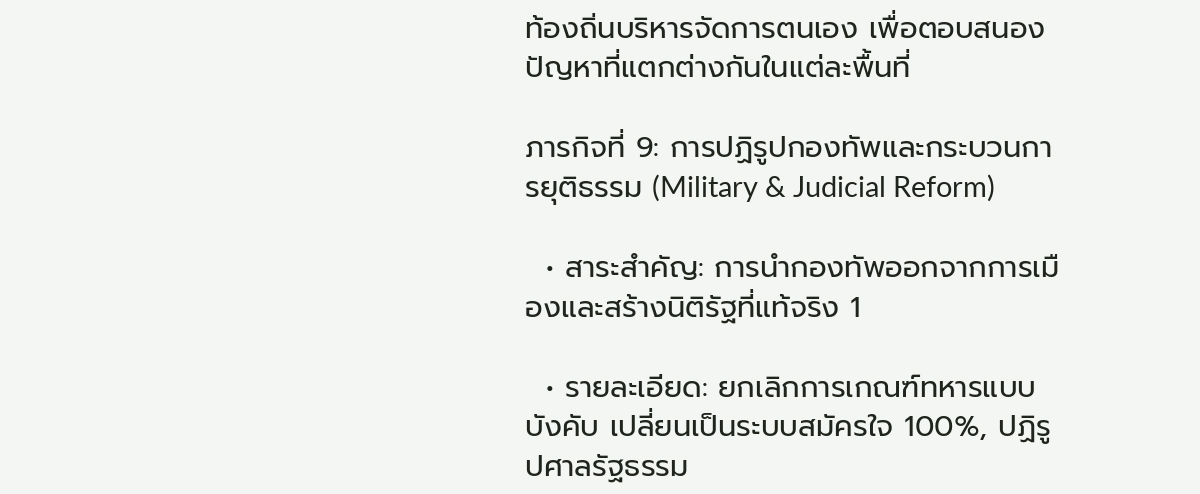ท้องถิ่นบริหารจัดการตนเอง เพื่อตอบสนองปัญหาที่แตกต่างกันในแต่ละพื้นที่

ภารกิจที่ 9: การปฏิรูปกองทัพและกระบวนการยุติธรรม (Military & Judicial Reform)

  • สาระสำคัญ: การนำกองทัพออกจากการเมืองและสร้างนิติรัฐที่แท้จริง 1

  • รายละเอียด: ยกเลิกการเกณฑ์ทหารแบบบังคับ เปลี่ยนเป็นระบบสมัครใจ 100%, ปฏิรูปศาลรัฐธรรม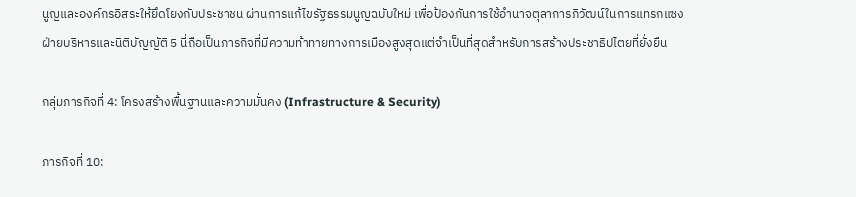นูญและองค์กรอิสระให้ยึดโยงกับประชาชน ผ่านการแก้ไขรัฐธรรมนูญฉบับใหม่ เพื่อป้องกันการใช้อำนาจตุลาการภิวัฒน์ในการแทรกแซงฝ่ายบริหารและนิติบัญญัติ 5 นี่ถือเป็นภารกิจที่มีความท้าทายทางการเมืองสูงสุดแต่จำเป็นที่สุดสำหรับการสร้างประชาธิปไตยที่ยั่งยืน

กลุ่มภารกิจที่ 4: โครงสร้างพื้นฐานและความมั่นคง (Infrastructure & Security)

ภารกิจที่ 10: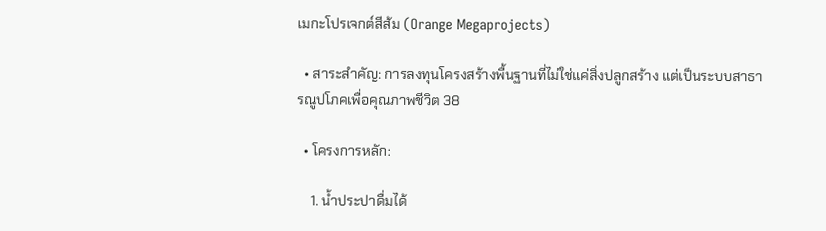เมกะโปรเจกต์สีส้ม (Orange Megaprojects)

  • สาระสำคัญ: การลงทุนโครงสร้างพื้นฐานที่ไม่ใช่แค่สิ่งปลูกสร้าง แต่เป็นระบบสาธารณูปโภคเพื่อคุณภาพชีวิต 38

  • โครงการหลัก:

    1. น้ำประปาดื่มได้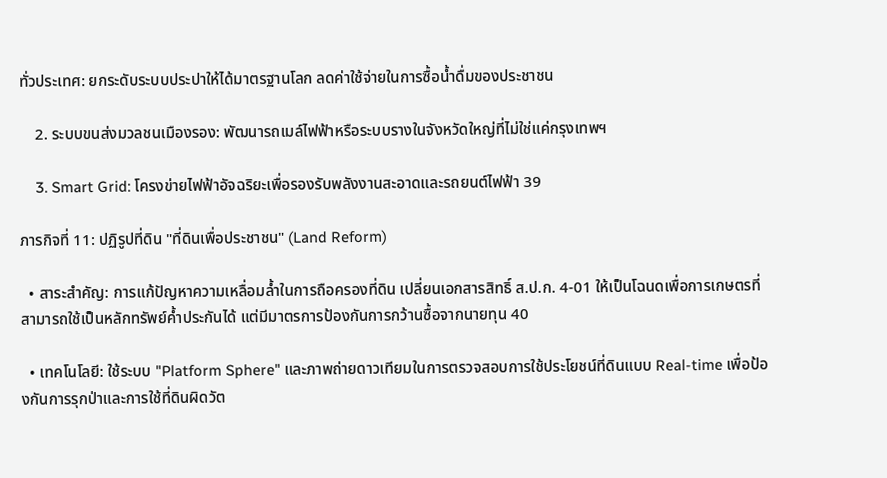ทั่วประเทศ: ยกระดับระบบประปาให้ได้มาตรฐานโลก ลดค่าใช้จ่ายในการซื้อน้ำดื่มของประชาชน

    2. ระบบขนส่งมวลชนเมืองรอง: พัฒนารถเมล์ไฟฟ้าหรือระบบรางในจังหวัดใหญ่ที่ไม่ใช่แค่กรุงเทพฯ

    3. Smart Grid: โครงข่ายไฟฟ้าอัจฉริยะเพื่อรองรับพลังงานสะอาดและรถยนต์ไฟฟ้า 39

ภารกิจที่ 11: ปฏิรูปที่ดิน "ที่ดินเพื่อประชาชน" (Land Reform)

  • สาระสำคัญ: การแก้ปัญหาความเหลื่อมล้ำในการถือครองที่ดิน เปลี่ยนเอกสารสิทธิ์ ส.ป.ก. 4-01 ให้เป็นโฉนดเพื่อการเกษตรที่สามารถใช้เป็นหลักทรัพย์ค้ำประกันได้ แต่มีมาตรการป้องกันการกว้านซื้อจากนายทุน 40

  • เทคโนโลยี: ใช้ระบบ "Platform Sphere" และภาพถ่ายดาวเทียมในการตรวจสอบการใช้ประโยชน์ที่ดินแบบ Real-time เพื่อป้องกันการรุกป่าและการใช้ที่ดินผิดวัต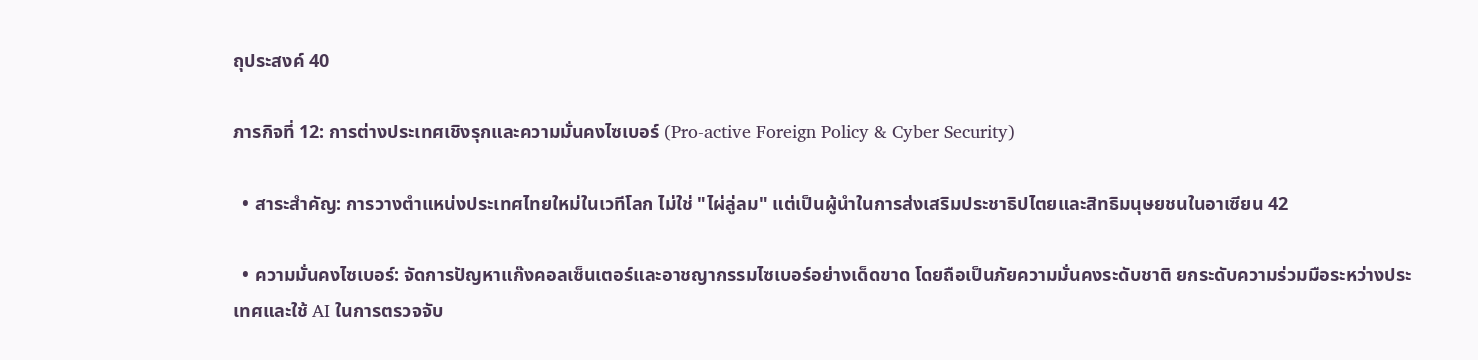ถุประสงค์ 40

ภารกิจที่ 12: การต่างประเทศเชิงรุกและความมั่นคงไซเบอร์ (Pro-active Foreign Policy & Cyber Security)

  • สาระสำคัญ: การวางตำแหน่งประเทศไทยใหม่ในเวทีโลก ไม่ใช่ "ไผ่ลู่ลม" แต่เป็นผู้นำในการส่งเสริมประชาธิปไตยและสิทธิมนุษยชนในอาเซียน 42

  • ความมั่นคงไซเบอร์: จัดการปัญหาแก๊งคอลเซ็นเตอร์และอาชญากรรมไซเบอร์อย่างเด็ดขาด โดยถือเป็นภัยความมั่นคงระดับชาติ ยกระดับความร่วมมือระหว่างประเทศและใช้ AI ในการตรวจจับ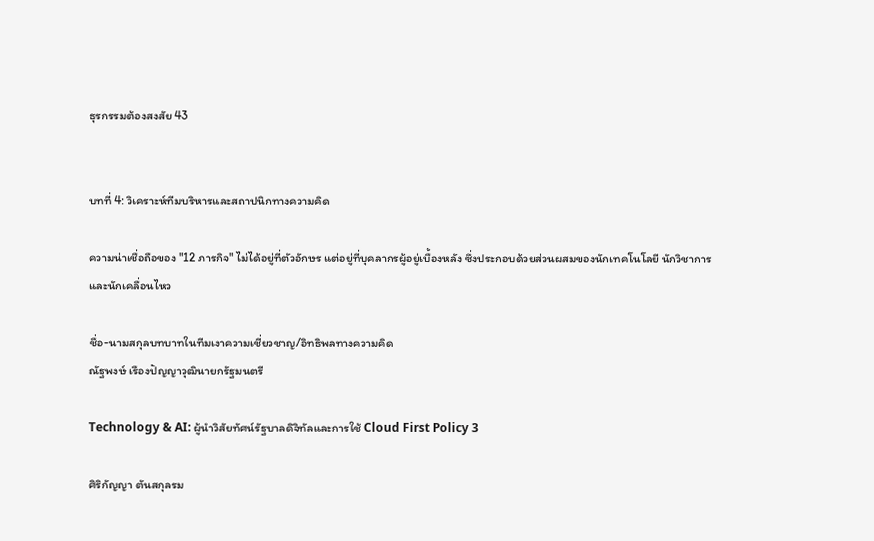ธุรกรรมต้องสงสัย 43


บทที่ 4: วิเคราะห์ทีมบริหารและสถาปนิกทางความคิด

ความน่าเชื่อถือของ "12 ภารกิจ" ไม่ได้อยู่ที่ตัวอักษร แต่อยู่ที่บุคลากรผู้อยู่เบื้องหลัง ซึ่งประกอบด้วยส่วนผสมของนักเทคโนโลยี นักวิชาการ และนักเคลื่อนไหว

ชื่อ-นามสกุลบทบาทในทีมเงาความเชี่ยวชาญ/อิทธิพลทางความคิด
ณัฐพงษ์ เรืองปัญญาวุฒินายกรัฐมนตรี

Technology & AI: ผู้นำวิสัยทัศน์รัฐบาลดิจิทัลและการใช้ Cloud First Policy 3

ศิริกัญญา ตันสกุลรม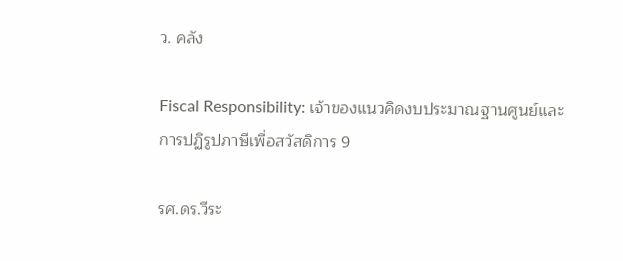ว. คลัง

Fiscal Responsibility: เจ้าของแนวคิดงบประมาณฐานศูนย์และการปฏิรูปภาษีเพื่อสวัสดิการ 9

รศ.ดร.วีระ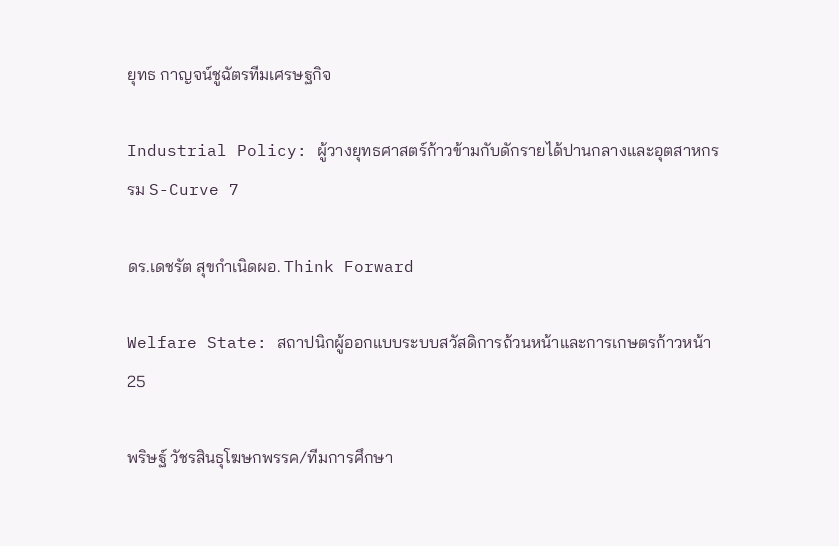ยุทธ กาญจน์ชูฉัตรทีมเศรษฐกิจ

Industrial Policy: ผู้วางยุทธศาสตร์ก้าวข้ามกับดักรายได้ปานกลางและอุตสาหกรรม S-Curve 7

ดร.เดชรัต สุขกำเนิดผอ. Think Forward

Welfare State: สถาปนิกผู้ออกแบบระบบสวัสดิการถ้วนหน้าและการเกษตรก้าวหน้า 25

พริษฐ์ วัชรสินธุโฆษกพรรค/ทีมการศึกษา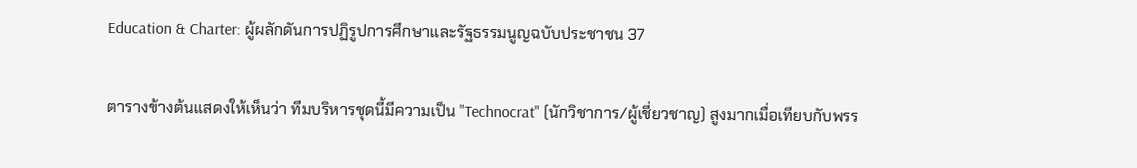Education & Charter: ผู้ผลักดันการปฏิรูปการศึกษาและรัฐธรรมนูญฉบับประชาชน 37

ตารางข้างต้นแสดงให้เห็นว่า ทีมบริหารชุดนี้มีความเป็น "Technocrat" (นักวิชาการ/ผู้เชี่ยวชาญ) สูงมากเมื่อเทียบกับพรร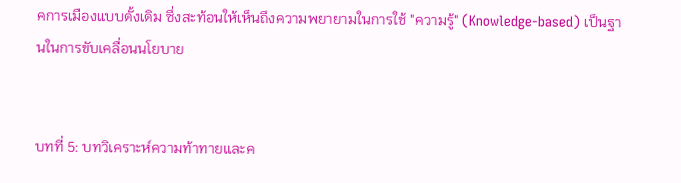คการเมืองแบบดั้งเดิม ซึ่งสะท้อนให้เห็นถึงความพยายามในการใช้ "ความรู้" (Knowledge-based) เป็นฐานในการขับเคลื่อนนโยบาย


บทที่ 5: บทวิเคราะห์ความท้าทายและค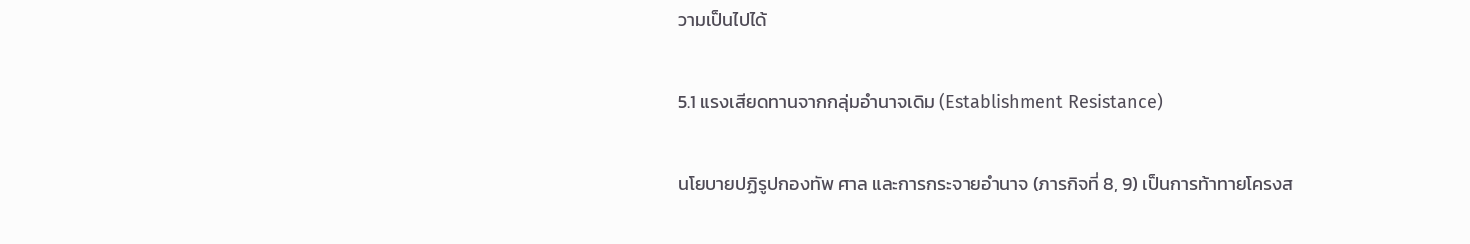วามเป็นไปได้

5.1 แรงเสียดทานจากกลุ่มอำนาจเดิม (Establishment Resistance)

นโยบายปฏิรูปกองทัพ ศาล และการกระจายอำนาจ (ภารกิจที่ 8, 9) เป็นการท้าทายโครงส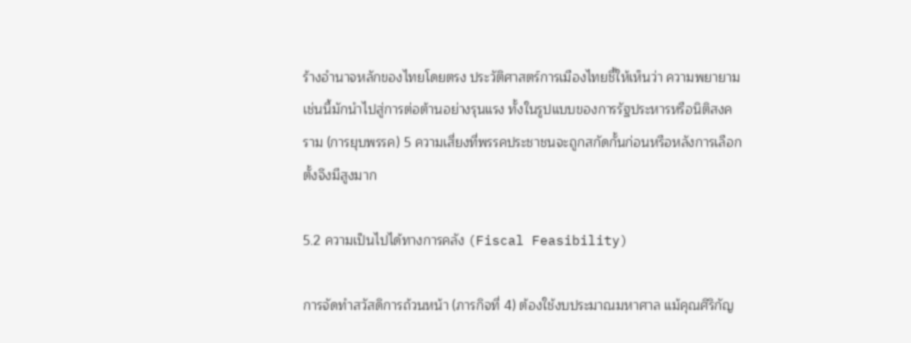ร้างอำนาจหลักของไทยโดยตรง ประวัติศาสตร์การเมืองไทยชี้ให้เห็นว่า ความพยายามเช่นนี้มักนำไปสู่การต่อต้านอย่างรุนแรง ทั้งในรูปแบบของการรัฐประหารหรือนิติสงคราม (การยุบพรรค) 5 ความเสี่ยงที่พรรคประชาชนจะถูกสกัดกั้นก่อนหรือหลังการเลือกตั้งจึงมีสูงมาก

5.2 ความเป็นไปได้ทางการคลัง (Fiscal Feasibility)

การจัดทำสวัสดิการถ้วนหน้า (ภารกิจที่ 4) ต้องใช้งบประมาณมหาศาล แม้คุณศิริกัญ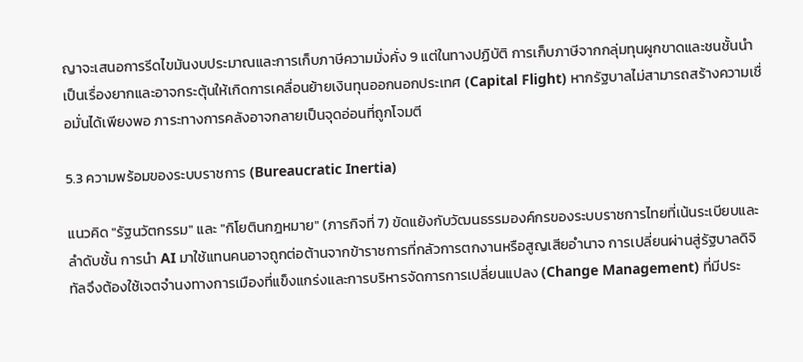ญาจะเสนอการรีดไขมันงบประมาณและการเก็บภาษีความมั่งคั่ง 9 แต่ในทางปฏิบัติ การเก็บภาษีจากกลุ่มทุนผูกขาดและชนชั้นนำเป็นเรื่องยากและอาจกระตุ้นให้เกิดการเคลื่อนย้ายเงินทุนออกนอกประเทศ (Capital Flight) หากรัฐบาลไม่สามารถสร้างความเชื่อมั่นได้เพียงพอ ภาระทางการคลังอาจกลายเป็นจุดอ่อนที่ถูกโจมตี

5.3 ความพร้อมของระบบราชการ (Bureaucratic Inertia)

แนวคิด "รัฐนวัตกรรม" และ "กิโยตินกฎหมาย" (ภารกิจที่ 7) ขัดแย้งกับวัฒนธรรมองค์กรของระบบราชการไทยที่เน้นระเบียบและลำดับชั้น การนำ AI มาใช้แทนคนอาจถูกต่อต้านจากข้าราชการที่กลัวการตกงานหรือสูญเสียอำนาจ การเปลี่ยนผ่านสู่รัฐบาลดิจิทัลจึงต้องใช้เจตจำนงทางการเมืองที่แข็งแกร่งและการบริหารจัดการการเปลี่ยนแปลง (Change Management) ที่มีประ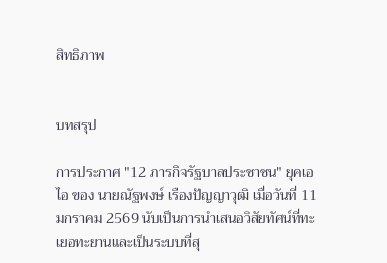สิทธิภาพ


บทสรุป

การประกาศ "12 ภารกิจรัฐบาลประชาชน" ยุคเอไอ ของ นายณัฐพงษ์ เรืองปัญญาวุฒิ เมื่อวันที่ 11 มกราคม 2569 นับเป็นการนำเสนอวิสัยทัศน์ที่ทะเยอทะยานและเป็นระบบที่สุ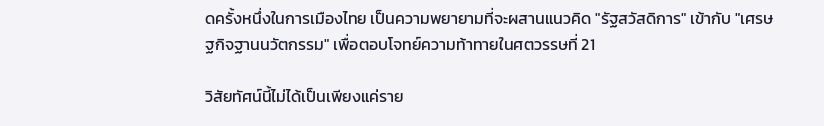ดครั้งหนึ่งในการเมืองไทย เป็นความพยายามที่จะผสานแนวคิด "รัฐสวัสดิการ" เข้ากับ "เศรษฐกิจฐานนวัตกรรม" เพื่อตอบโจทย์ความท้าทายในศตวรรษที่ 21

วิสัยทัศน์นี้ไม่ได้เป็นเพียงแค่ราย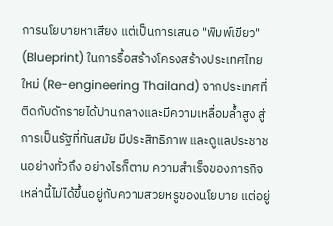การนโยบายหาเสียง แต่เป็นการเสนอ "พิมพ์เขียว" (Blueprint) ในการรื้อสร้างโครงสร้างประเทศไทยใหม่ (Re-engineering Thailand) จากประเทศที่ติดกับดักรายได้ปานกลางและมีความเหลื่อมล้ำสูง สู่การเป็นรัฐที่ทันสมัย มีประสิทธิภาพ และดูแลประชาชนอย่างทั่วถึง อย่างไรก็ตาม ความสำเร็จของภารกิจเหล่านี้ไม่ได้ขึ้นอยู่กับความสวยหรูของนโยบาย แต่อยู่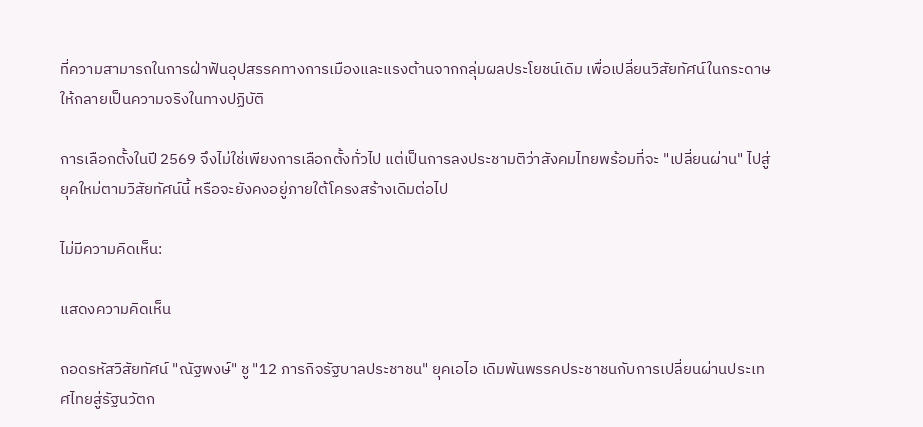ที่ความสามารถในการฝ่าฟันอุปสรรคทางการเมืองและแรงต้านจากกลุ่มผลประโยชน์เดิม เพื่อเปลี่ยนวิสัยทัศน์ในกระดาษให้กลายเป็นความจริงในทางปฏิบัติ

การเลือกตั้งในปี 2569 จึงไม่ใช่เพียงการเลือกตั้งทั่วไป แต่เป็นการลงประชามติว่าสังคมไทยพร้อมที่จะ "เปลี่ยนผ่าน" ไปสู่ยุคใหม่ตามวิสัยทัศน์นี้ หรือจะยังคงอยู่ภายใต้โครงสร้างเดิมต่อไป

ไม่มีความคิดเห็น:

แสดงความคิดเห็น

ถอดรหัสวิสัยทัศน์ "ณัฐพงษ์" ชู "12 ภารกิจรัฐบาลประชาชน" ยุคเอไอ เดิมพันพรรคประชาชนกับการเปลี่ยนผ่านประเทศไทยสู่รัฐนวัตก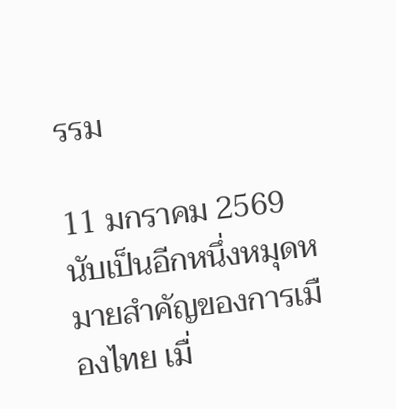รรม

11 มกราคม 2569 นับเป็นอีกหนึ่งหมุดหมายสำคัญของการเมืองไทย เมื่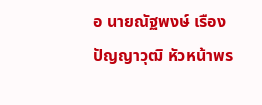อ นายณัฐพงษ์ เรืองปัญญาวุฒิ หัวหน้าพร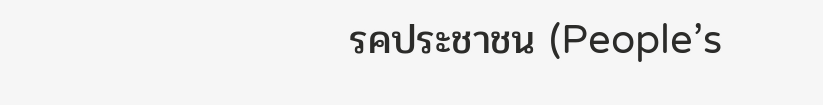รคประชาชน (People’s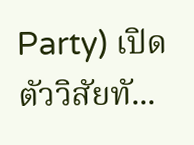Party) เปิดตัววิสัยทั...